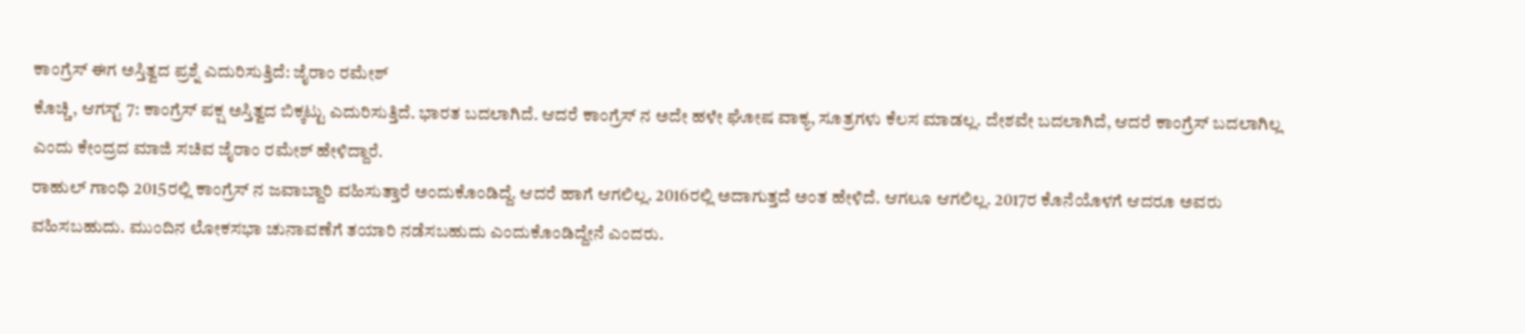ಕಾಂಗ್ರೆಸ್ ಈಗ ಅಸ್ತಿತ್ವದ ಪ್ರಶ್ನೆ ಎದುರಿಸುತ್ತಿದೆ: ಜೈರಾಂ ರಮೇಶ್
ಕೊಚ್ಚಿ, ಆಗಸ್ಟ್ 7: ಕಾಂಗ್ರೆಸ್ ಪಕ್ಷ ಅಸ್ತಿತ್ವದ ಬಿಕ್ಕಟ್ಟು ಎದುರಿಸುತ್ತಿದೆ. ಭಾರತ ಬದಲಾಗಿದೆ. ಆದರೆ ಕಾಂಗ್ರೆಸ್ ನ ಅದೇ ಹಳೇ ಘೋಷ ವಾಕ್ಯ, ಸೂತ್ರಗಳು ಕೆಲಸ ಮಾಡಲ್ಲ. ದೇಶವೇ ಬದಲಾಗಿದೆ, ಆದರೆ ಕಾಂಗ್ರೆಸ್ ಬದಲಾಗಿಲ್ಲ ಎಂದು ಕೇಂದ್ರದ ಮಾಜಿ ಸಚಿವ ಜೈರಾಂ ರಮೇಶ್ ಹೇಳಿದ್ದಾರೆ.
ರಾಹುಲ್ ಗಾಂಧಿ 2015ರಲ್ಲಿ ಕಾಂಗ್ರೆಸ್ ನ ಜವಾಬ್ದಾರಿ ವಹಿಸುತ್ತಾರೆ ಅಂದುಕೊಂಡಿದ್ದೆ. ಆದರೆ ಹಾಗೆ ಆಗಲಿಲ್ಲ. 2016ರಲ್ಲಿ ಅದಾಗುತ್ತದೆ ಅಂತ ಹೇಳಿದೆ. ಆಗಲೂ ಆಗಲಿಲ್ಲ. 2017ರ ಕೊನೆಯೊಳಗೆ ಆದರೂ ಅವರು ವಹಿಸಬಹುದು. ಮುಂದಿನ ಲೋಕಸಭಾ ಚುನಾವಣೆಗೆ ತಯಾರಿ ನಡೆಸಬಹುದು ಎಂದುಕೊಂಡಿದ್ದೇನೆ ಎಂದರು.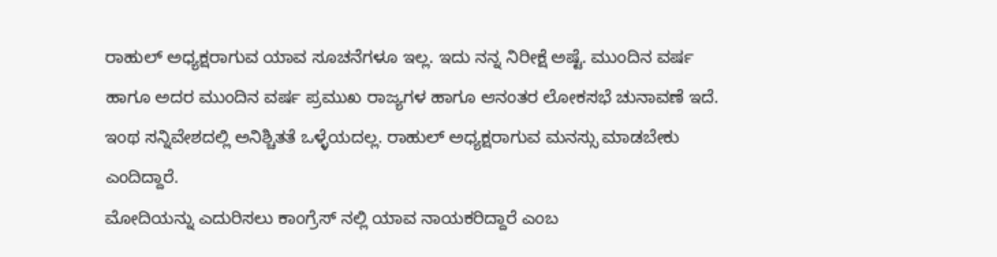ರಾಹುಲ್ ಅಧ್ಯಕ್ಷರಾಗುವ ಯಾವ ಸೂಚನೆಗಳೂ ಇಲ್ಲ. ಇದು ನನ್ನ ನಿರೀಕ್ಷೆ ಅಷ್ಟೆ. ಮುಂದಿನ ವರ್ಷ ಹಾಗೂ ಅದರ ಮುಂದಿನ ವರ್ಷ ಪ್ರಮುಖ ರಾಜ್ಯಗಳ ಹಾಗೂ ಆನಂತರ ಲೋಕಸಭೆ ಚುನಾವಣೆ ಇದೆ. ಇಂಥ ಸನ್ನಿವೇಶದಲ್ಲಿ ಅನಿಶ್ಚಿತತೆ ಒಳ್ಳೆಯದಲ್ಲ. ರಾಹುಲ್ ಅಧ್ಯಕ್ಷರಾಗುವ ಮನಸ್ಸು ಮಾಡಬೇಕು ಎಂದಿದ್ದಾರೆ.
ಮೋದಿಯನ್ನು ಎದುರಿಸಲು ಕಾಂಗ್ರೆಸ್ ನಲ್ಲಿ ಯಾವ ನಾಯಕರಿದ್ದಾರೆ ಎಂಬ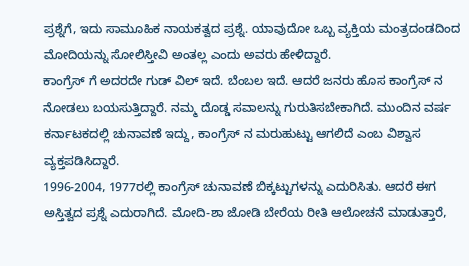ಪ್ರಶ್ನೆಗೆ, ಇದು ಸಾಮೂಹಿಕ ನಾಯಕತ್ವದ ಪ್ರಶ್ನೆ. ಯಾವುದೋ ಒಬ್ಬ ವ್ಯಕ್ತಿಯ ಮಂತ್ರದಂಡದಿಂದ ಮೋದಿಯನ್ನು ಸೋಲಿಸ್ತೀವಿ ಅಂತಲ್ಲ ಎಂದು ಅವರು ಹೇಳಿದ್ದಾರೆ.
ಕಾಂಗ್ರೆಸ್ ಗೆ ಅದರದೇ ಗುಡ್ ವಿಲ್ ಇದೆ. ಬೆಂಬಲ ಇದೆ. ಆದರೆ ಜನರು ಹೊಸ ಕಾಂಗ್ರೆಸ್ ನ ನೋಡಲು ಬಯಸುತ್ತಿದ್ದಾರೆ. ನಮ್ಮ ದೊಡ್ಡ ಸವಾಲನ್ನು ಗುರುತಿಸಬೇಕಾಗಿದೆ. ಮುಂದಿನ ವರ್ಷ ಕರ್ನಾಟಕದಲ್ಲಿ ಚುನಾವಣೆ ಇದ್ದು, ಕಾಂಗ್ರೆಸ್ ನ ಮರುಹುಟ್ಟು ಆಗಲಿದೆ ಎಂಬ ವಿಶ್ವಾಸ ವ್ಯಕ್ತಪಡಿಸಿದ್ದಾರೆ.
1996-2004, 1977ರಲ್ಲಿ ಕಾಂಗ್ರೆಸ್ ಚುನಾವಣೆ ಬಿಕ್ಕಟ್ಟುಗಳನ್ನು ಎದುರಿಸಿತು. ಆದರೆ ಈಗ ಅಸ್ತಿತ್ವದ ಪ್ರಶ್ನೆ ಎದುರಾಗಿದೆ. ಮೋದಿ-ಶಾ ಜೋಡಿ ಬೇರೆಯ ರೀತಿ ಆಲೋಚನೆ ಮಾಡುತ್ತಾರೆ,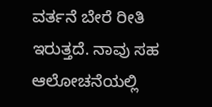ವರ್ತನೆ ಬೇರೆ ರೀತಿ ಇರುತ್ತದೆ. ನಾವು ಸಹ ಆಲೋಚನೆಯಲ್ಲಿ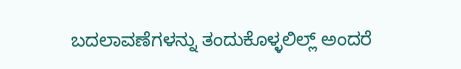ಬದಲಾವಣೆಗಳನ್ನು ತಂದುಕೊಳ್ಳಲಿಲ್ಲ್ ಅಂದರೆ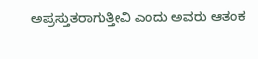ಅಪ್ರಸ್ತುತರಾಗುತ್ತೀವಿ ಎಂದು ಅವರು ಆತಂಕ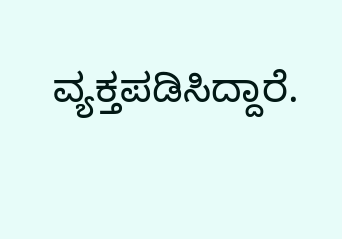ವ್ಯಕ್ತಪಡಿಸಿದ್ದಾರೆ.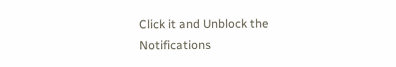Click it and Unblock the Notifications